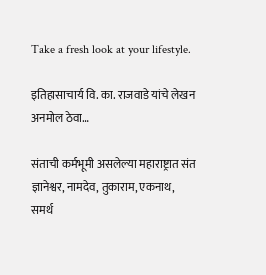Take a fresh look at your lifestyle.

इतिहासाचार्य वि. का. राजवाडे यांचे लेखन अनमोल ठेवा…

संताची कर्मभूमी असलेल्या महाराष्ट्रात संत ज्ञानेश्वर, नामदेव, तुकाराम, एकनाथ, समर्थ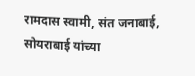रामदास स्वामी, संत जनाबाई, सोयराबाई यांच्या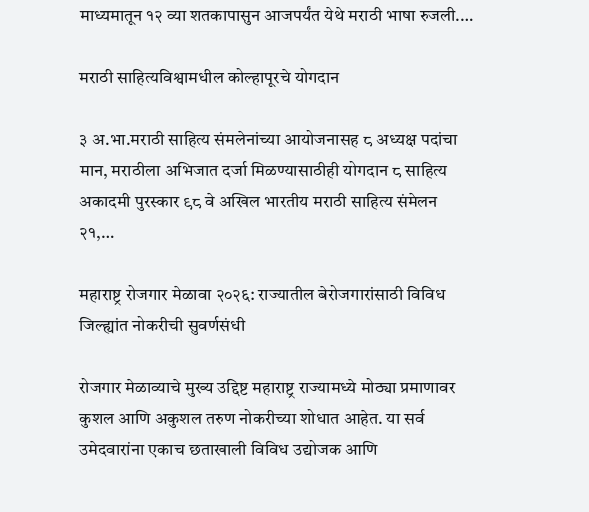माध्यमातून १२ व्या शतकापासुन आजपर्यंत येथे मराठी भाषा रुजली.…

मराठी साहित्यविश्वामधील कोल्हापूरचे योगदान

३ अ.भा.मराठी साहित्य संमलेनांच्या आयोजनासह ८ अध्यक्ष पदांचा मान, मराठीला अभिजात दर्जा मिळण्यासाठीही योगदान ८ साहित्य अकादमी पुरस्कार ९८ वे अखिल भारतीय मराठी साहित्य संमेलन २१,…

महाराष्ट्र रोजगार मेळावा २०२६: राज्यातील बेरोजगारांसाठी विविध जिल्ह्यांत नोकरीची सुवर्णसंधी

रोजगार मेळाव्याचे मुख्य उद्दिष्ट महाराष्ट्र राज्यामध्ये मोठ्या प्रमाणावर कुशल आणि अकुशल तरुण नोकरीच्या शोधात आहेत. या सर्व उमेदवारांना एकाच छताखाली विविध उद्योजक आणि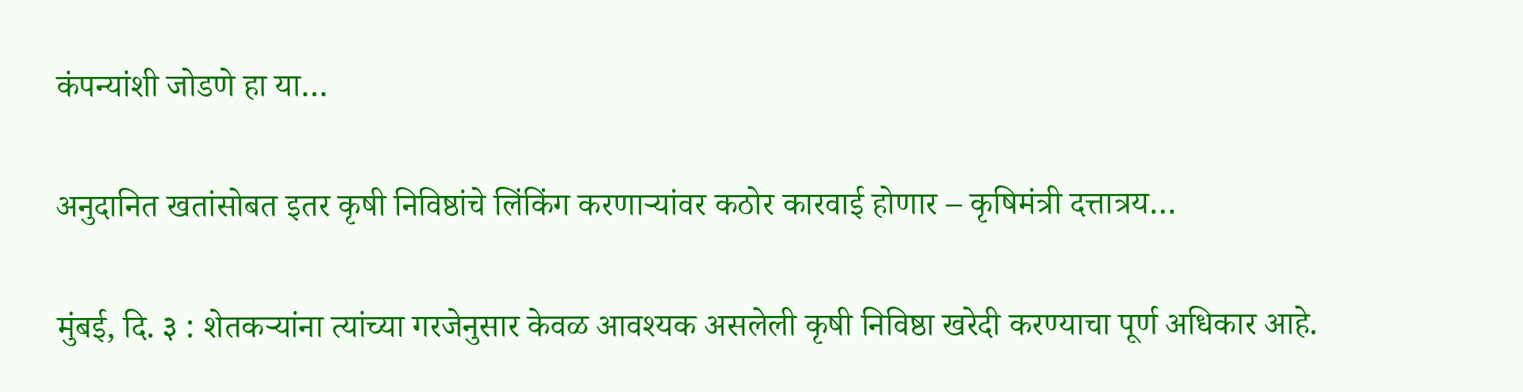कंपन्यांशी जोडणे हा या…

अनुदानित खतांसोबत इतर कृषी निविष्ठांचे लिंकिंग करणाऱ्यांवर कठोर कारवाई होणार – कृषिमंत्री दत्तात्रय…

मुंबई, दि. ३ : शेतकऱ्यांना त्यांच्या गरजेनुसार केवळ आवश्यक असलेली कृषी निविष्ठा खरेदी करण्याचा पूर्ण अधिकार आहे.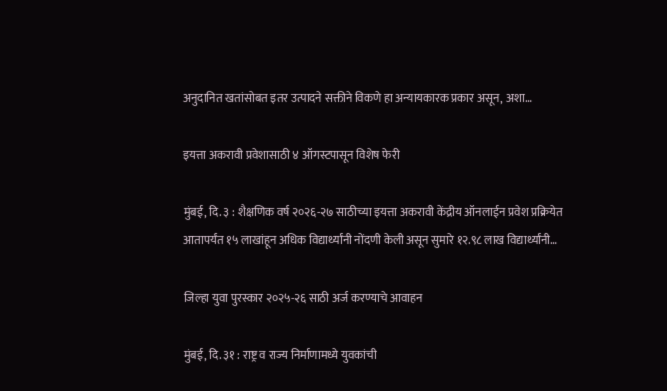अनुदानित खतांसोबत इतर उत्पादने सक्तीने विकणे हा अन्यायकारक प्रकार असून, अशा…

इयत्ता अकरावी प्रवेशासाठी ४ ऑगस्टपासून विशेष फेरी

मुंबई, दि. ३ : शैक्षणिक वर्ष २०२६-२७ साठीच्या इयत्ता अकरावी केंद्रीय ऑनलाईन प्रवेश प्रक्रियेत आतापर्यंत १५ लाखांहून अधिक विद्यार्थ्यांनी नोंदणी केली असून सुमारे १२.९८ लाख विद्यार्थ्यांनी…

जिल्हा युवा पुरस्कार २०२५-२६ साठी अर्ज करण्याचे आवाहन

मुंबई, दि. ३१ : राष्ट्र व राज्य निर्माणामध्ये युवकांची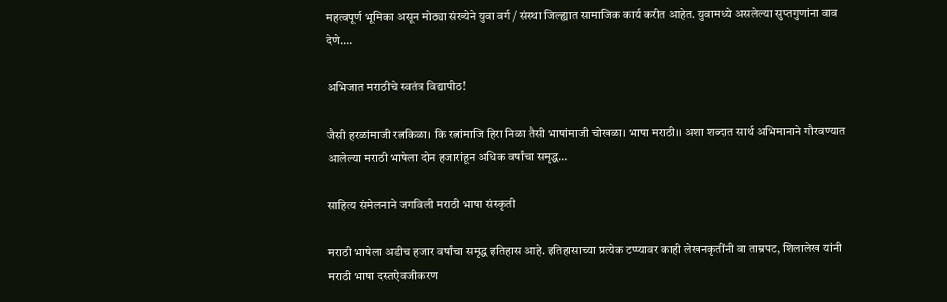महत्वपूर्ण भूमिका असून मोठ्या संख्येने युवा वर्ग / संस्था जिल्ह्यात सामाजिक कार्य करीत आहेत. युवामध्ये असलेल्या सुप्तगुणांना वाव देणे.…

अभिजात मराठीचे स्वतंत्र विद्यापीठ!

जैसी हरळांमाजी रत्नकिळा। कि रत्नांमाजि हिरा निळा तैसी भाषांमाजी चोखळा। भाषा मराठी।। अशा शब्दात सार्थ अभिमानाने गौरवण्यात आलेल्या मराठी भाषेला दोन हजारांहून अधिक वर्षांचा समृद्ध…

साहित्य संमेलनाने जगविली मराठी भाषा संस्कृती

मराठी भाषेला अडीच हजार वर्षांचा समृद्ध इतिहास आहे. इतिहासाच्या प्रत्येक टप्प्यावर काही लेखनकृतींनी वा ताम्रपट, शिलालेख यांनी मराठी भाषा दस्तऐवजीकरण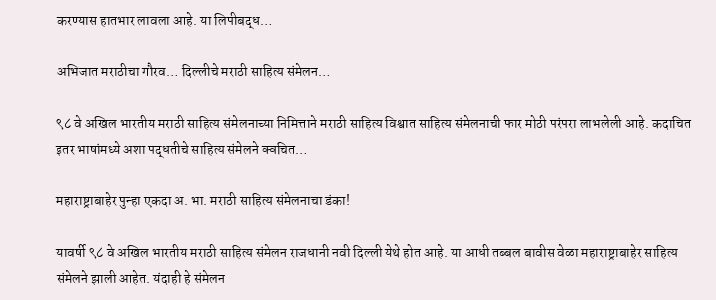करण्यास हातभार लावला आहे. या लिपीबद्ध…

अभिजात मराठीचा गौरव… दिल्लीचे मराठी साहित्य संमेलन…

९८ वे अखिल भारतीय मराठी साहित्य संमेलनाच्या निमित्ताने मराठी साहित्य विश्वात साहित्य संमेलनाची फार मोठी परंपरा लाभलेली आहे. कदाचित इतर भाषांमध्ये अशा पद्धतीचे साहित्य संमेलने क्वचित…

महाराष्ट्राबाहेर पुन्हा एकदा अ. भा. मराठी साहित्य संमेलनाचा डंका!

यावर्षी ९८ वे अखिल भारतीय मराठी साहित्य संमेलन राजधानी नवी दिल्ली येथे होत आहे. या आधी तब्बल बावीस वेळा महाराष्ट्राबाहेर साहित्य संमेलने झाली आहेत. यंदाही हे संमेलन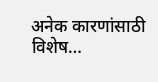अनेक कारणांसाठी विशेष…